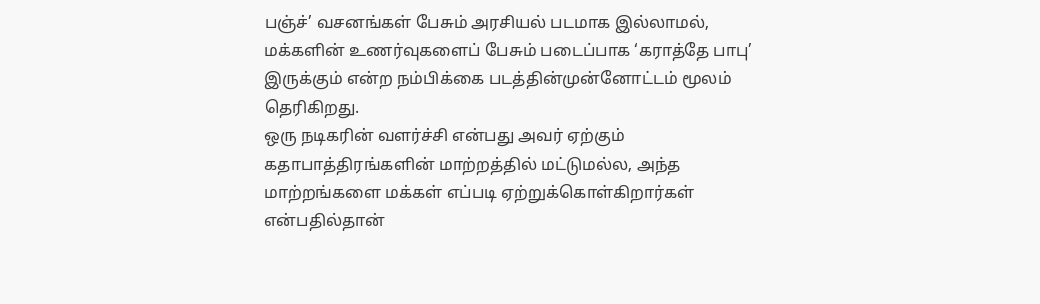பஞ்ச்’ வசனங்கள் பேசும் அரசியல் படமாக இல்லாமல், மக்களின் உணர்வுகளைப் பேசும் படைப்பாக ‘கராத்தே பாபு’ இருக்கும் என்ற நம்பிக்கை படத்தின்முன்னோட்டம் மூலம் தெரிகிறது.
ஒரு நடிகரின் வளர்ச்சி என்பது அவர் ஏற்கும் கதாபாத்திரங்களின் மாற்றத்தில் மட்டுமல்ல, அந்த மாற்றங்களை மக்கள் எப்படி ஏற்றுக்கொள்கிறார்கள் என்பதில்தான்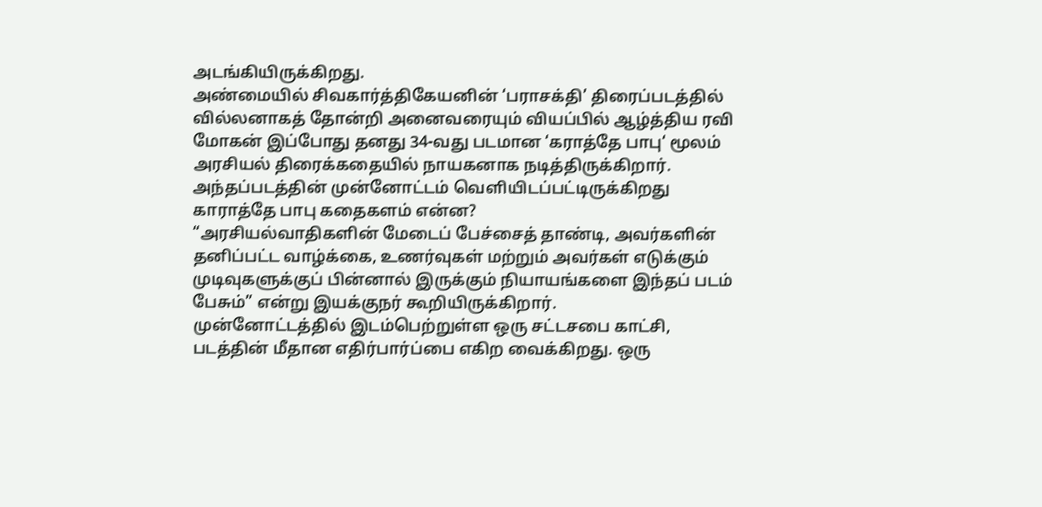அடங்கியிருக்கிறது.
அண்மையில் சிவகார்த்திகேயனின் ‘பராசக்தி’ திரைப்படத்தில் வில்லனாகத் தோன்றி அனைவரையும் வியப்பில் ஆழ்த்திய ரவி மோகன் இப்போது தனது 34-வது படமான ‘கராத்தே பாபு‘ மூலம் அரசியல் திரைக்கதையில் நாயகனாக நடித்திருக்கிறார். அந்தப்படத்தின் முன்னோட்டம் வெளியிடப்பட்டிருக்கிறது
காராத்தே பாபு கதைகளம் என்ன?
“அரசியல்வாதிகளின் மேடைப் பேச்சைத் தாண்டி, அவர்களின் தனிப்பட்ட வாழ்க்கை, உணர்வுகள் மற்றும் அவர்கள் எடுக்கும் முடிவுகளுக்குப் பின்னால் இருக்கும் நியாயங்களை இந்தப் படம் பேசும்” என்று இயக்குநர் கூறியிருக்கிறார்.
முன்னோட்டத்தில் இடம்பெற்றுள்ள ஒரு சட்டசபை காட்சி, படத்தின் மீதான எதிர்பார்ப்பை எகிற வைக்கிறது. ஒரு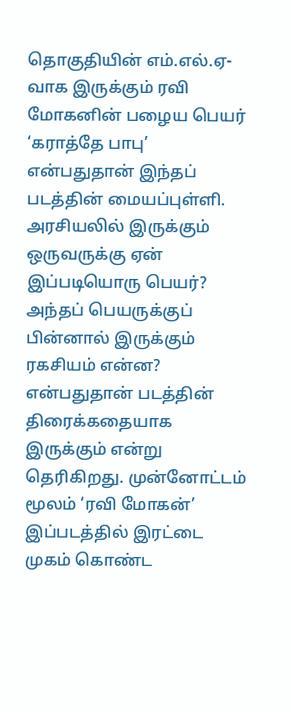தொகுதியின் எம்.எல்.ஏ-வாக இருக்கும் ரவி மோகனின் பழைய பெயர் ‘கராத்தே பாபு’ என்பதுதான் இந்தப் படத்தின் மையப்புள்ளி. அரசியலில் இருக்கும் ஒருவருக்கு ஏன் இப்படியொரு பெயர்? அந்தப் பெயருக்குப் பின்னால் இருக்கும் ரகசியம் என்ன? என்பதுதான் படத்தின் திரைக்கதையாக இருக்கும் என்று தெரிகிறது. முன்னோட்டம்
மூலம் ‘ரவி மோகன்’ இப்படத்தில் இரட்டை முகம் கொண்ட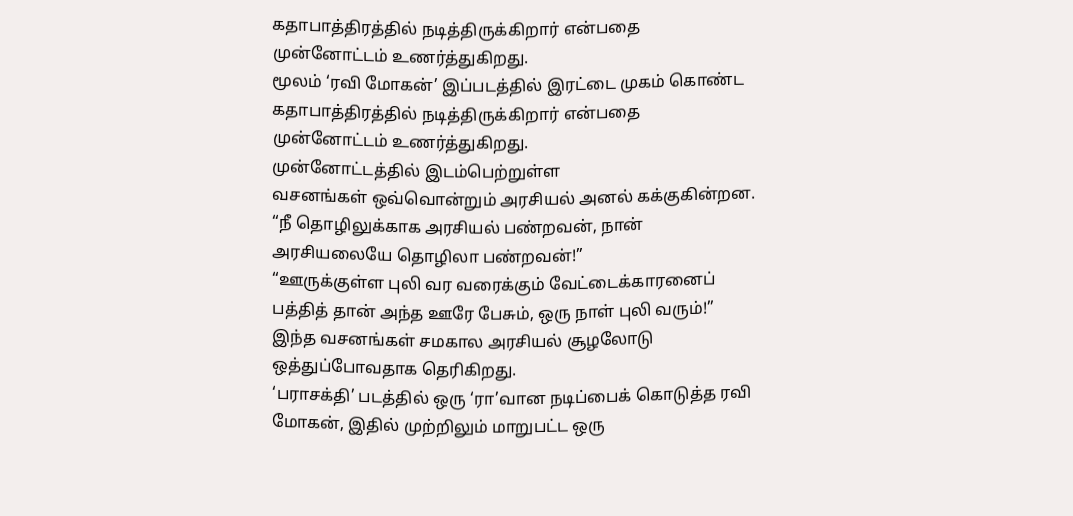கதாபாத்திரத்தில் நடித்திருக்கிறார் என்பதை முன்னோட்டம் உணர்த்துகிறது.
மூலம் ‘ரவி மோகன்’ இப்படத்தில் இரட்டை முகம் கொண்ட கதாபாத்திரத்தில் நடித்திருக்கிறார் என்பதை முன்னோட்டம் உணர்த்துகிறது.
முன்னோட்டத்தில் இடம்பெற்றுள்ள
வசனங்கள் ஒவ்வொன்றும் அரசியல் அனல் கக்குகின்றன.
“நீ தொழிலுக்காக அரசியல் பண்றவன், நான் அரசியலையே தொழிலா பண்றவன்!”
“ஊருக்குள்ள புலி வர வரைக்கும் வேட்டைக்காரனைப் பத்தித் தான் அந்த ஊரே பேசும், ஒரு நாள் புலி வரும்!”
இந்த வசனங்கள் சமகால அரசியல் சூழலோடு ஒத்துப்போவதாக தெரிகிறது.
‘பராசக்தி’ படத்தில் ஒரு ‘ரா’வான நடிப்பைக் கொடுத்த ரவி மோகன், இதில் முற்றிலும் மாறுபட்ட ஒரு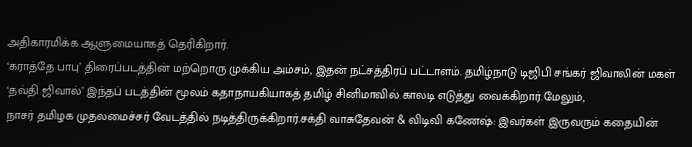அதிகாரமிக்க ஆளுமையாகத் தெரிகிறார்.
‘கராத்தே பாபு’ திரைப்படத்தின் மற்றொரு முக்கிய அம்சம், இதன் நட்சத்திரப் பட்டாளம். தமிழ்நாடு டிஜிபி சங்கர் ஜிவாலின் மகள் ‘தவ்தி ஜிவால்’ இந்தப் படத்தின் மூலம் கதாநாயகியாகத் தமிழ் சினிமாவில் காலடி எடுத்து வைக்கிறார்.மேலும்,
நாசர் தமிழக முதலமைச்சர் வேடத்தில் நடித்திருக்கிறார்.சக்தி வாசுதேவன் & விடிவி கணேஷ்: இவர்கள் இருவரும் கதையின்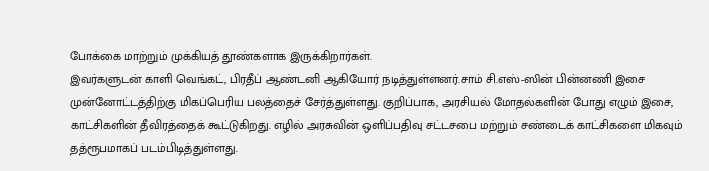போக்கை மாற்றும் முக்கியத் தூண்களாக இருக்கிறார்கள்.
இவர்களுடன் காளி வெங்கட், பிரதீப் ஆண்டனி ஆகியோர் நடித்துள்ளனர்.சாம் சி.எஸ்-ஸின் பின்னணி இசை முன்னோட்டத்திற்கு மிகப்பெரிய பலத்தைச் சேர்த்துள்ளது. குறிப்பாக, அரசியல் மோதல்களின் போது எழும் இசை, காட்சிகளின் தீவிரத்தைக் கூட்டுகிறது. எழில் அரசுவின் ஒளிப்பதிவு சட்டசபை மற்றும் சண்டைக் காட்சிகளை மிகவும் தத்ரூபமாகப் படம்பிடித்துள்ளது.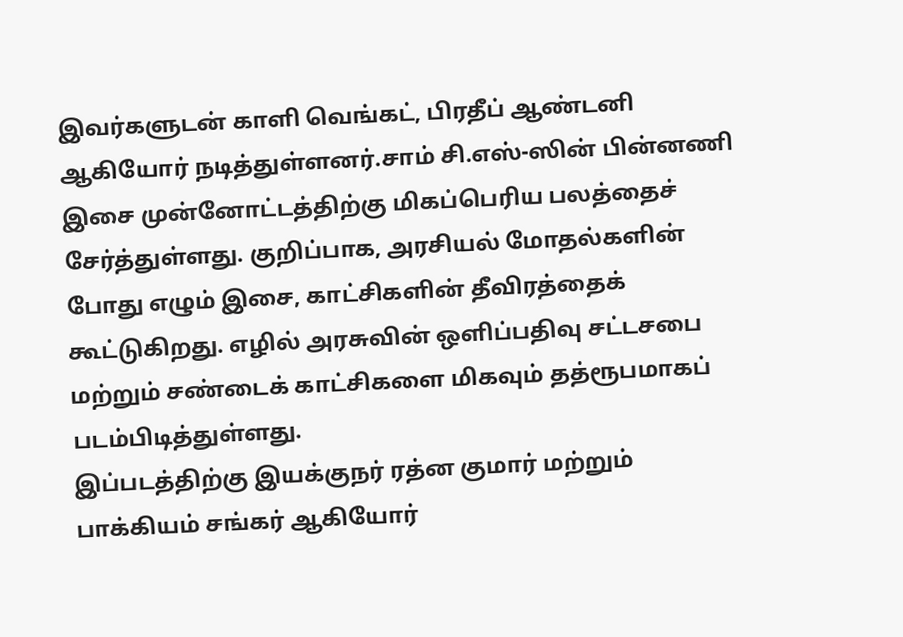இவர்களுடன் காளி வெங்கட், பிரதீப் ஆண்டனி ஆகியோர் நடித்துள்ளனர்.சாம் சி.எஸ்-ஸின் பின்னணி இசை முன்னோட்டத்திற்கு மிகப்பெரிய பலத்தைச் சேர்த்துள்ளது. குறிப்பாக, அரசியல் மோதல்களின் போது எழும் இசை, காட்சிகளின் தீவிரத்தைக் கூட்டுகிறது. எழில் அரசுவின் ஒளிப்பதிவு சட்டசபை மற்றும் சண்டைக் காட்சிகளை மிகவும் தத்ரூபமாகப் படம்பிடித்துள்ளது.
இப்படத்திற்கு இயக்குநர் ரத்ன குமார் மற்றும் பாக்கியம் சங்கர் ஆகியோர்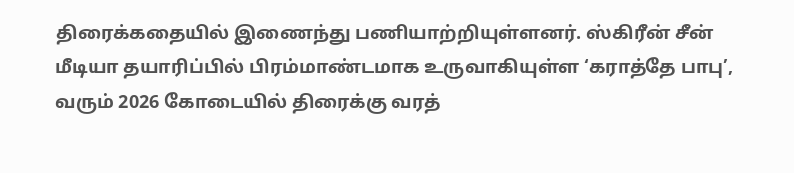திரைக்கதையில் இணைந்து பணியாற்றியுள்ளனர். ஸ்கிரீன் சீன் மீடியா தயாரிப்பில் பிரம்மாண்டமாக உருவாகியுள்ள ‘கராத்தே பாபு’, வரும் 2026 கோடையில் திரைக்கு வரத்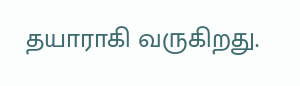தயாராகி வருகிறது.